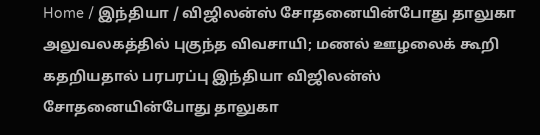Home / இந்தியா / விஜிலன்ஸ் சோதனையின்போது தாலுகா அலுவலகத்தில் புகுந்த விவசாயி; மணல் ஊழலைக் கூறி கதறியதால் பரபரப்பு இந்தியா விஜிலன்ஸ் சோதனையின்போது தாலுகா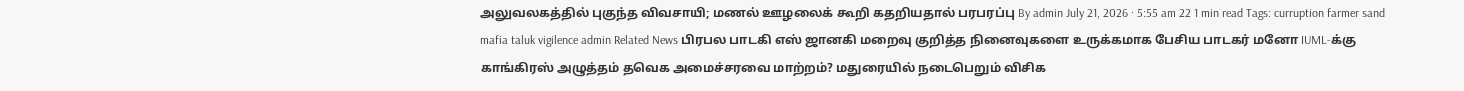அலுவலகத்தில் புகுந்த விவசாயி; மணல் ஊழலைக் கூறி கதறியதால் பரபரப்பு By admin July 21, 2026 · 5:55 am 22 1 min read Tags: curruption farmer sand mafia taluk vigilence admin Related News பிரபல பாடகி எஸ் ஜானகி மறைவு குறித்த நினைவுகளை உருக்கமாக பேசிய பாடகர் மனோ IUML-க்கு காங்கிரஸ் அழுத்தம் தவெக அமைச்சரவை மாற்றம்? மதுரையில் நடைபெறும் விசிக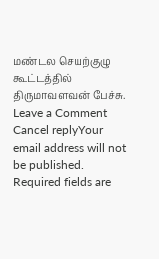மண்டல செயற்குழு கூட்டத்தில் திருமாவளவன் பேச்சு. Leave a Comment Cancel replyYour email address will not be published. Required fields are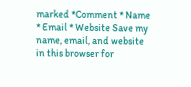marked *Comment * Name * Email * Website Save my name, email, and website in this browser for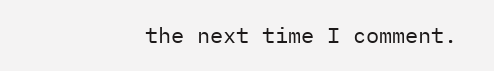the next time I comment.